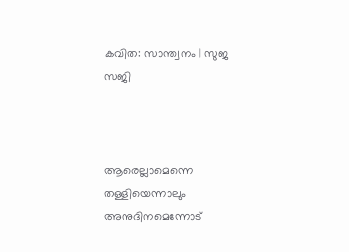കവിത: സാന്ത്വനം | സുജ സജി



ആരെല്ലാമെന്നെ തള്ളിയെന്നാലും
അനുദിനമെന്നോട്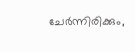ചേർന്നിരിക്കും,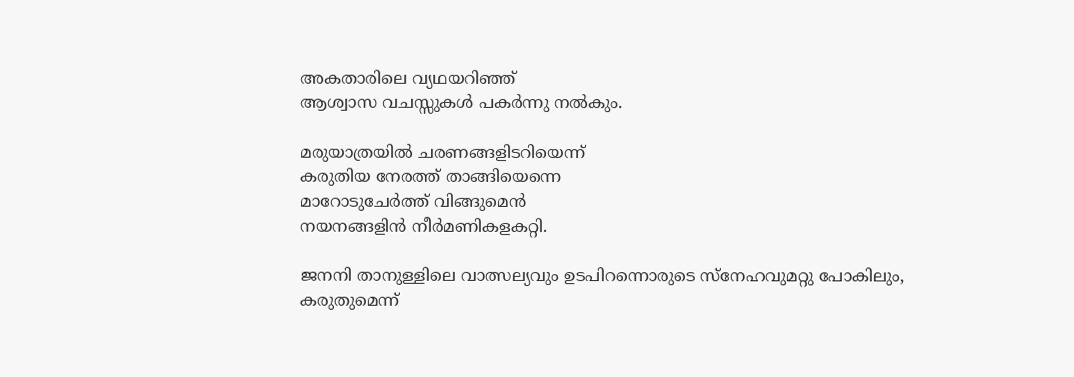അകതാരിലെ വ്യഥയറിഞ്ഞ്
ആശ്വാസ വചസ്സുകൾ പകർന്നു നൽകും.

മരുയാത്രയിൽ ചരണങ്ങളിടറിയെന്ന്
കരുതിയ നേരത്ത് താങ്ങിയെന്നെ
മാറോടുചേർത്ത് വിങ്ങുമെൻ
നയനങ്ങളിൻ നീർമണികളകറ്റി.

ജനനി താനുള്ളിലെ വാത്സല്യവും ഉടപിറന്നൊരുടെ സ്നേഹവുമറ്റു പോകിലും,
കരുതുമെന്ന്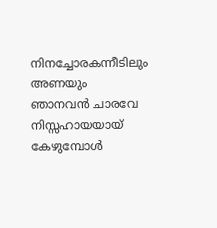നിനച്ചോരകന്നീടിലും
അണയും ഞാനവൻ ചാരവേ
നിസ്സഹായയായ് കേഴുമ്പോൾ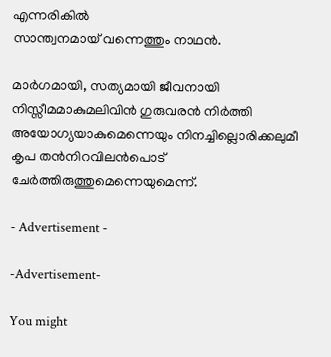എന്നരികിൽ
സാന്ത്വനമായ് വന്നെത്തും നാഥൻ.

മാർഗമായി, സത്യമായി ജീവനായി നിസ്സീമമാകുമലിവിൻ ഗുരുവരൻ നിർത്തി അയോഗ്യയാകുമെന്നെയും നിനച്ചില്ലൊരിക്കലുമീ
കൃപ തൻനിറവിലൻപൊട് ചേർത്തിരുത്തുമെന്നെയുമെന്ന്.

- Advertisement -

-Advertisement-

You might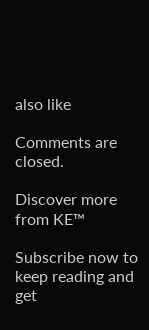also like

Comments are closed.

Discover more from KE™

Subscribe now to keep reading and get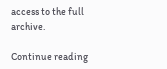access to the full archive.

Continue reading